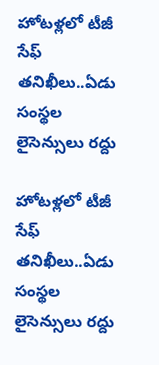హోటళ్లలో టీజీ సేఫ్ తనిఖీలు..ఏడు సంస్థల లైసెన్సులు రద్దు

హోటళ్లలో టీజీ సేఫ్ తనిఖీలు..ఏడు సంస్థల లైసెన్సులు రద్దు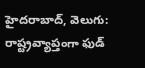హైదరాబాద్, వెలుగు: రాష్ట్రవ్యాప్తంగా ఫుడ్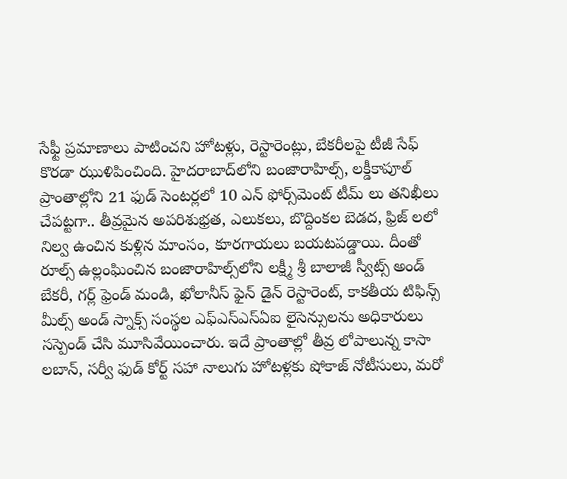సేఫ్టీ ప్రమాణాలు పాటించని హోటళ్లు, రెస్టారెంట్లు, బేకరీలపై టీజీ సేఫ్ కొరడా ఝుళిపించింది. హైదరాబాద్‌లోని బంజారాహిల్స్, లక్డీకాపూల్ ప్రాంతాల్లోని 21 ఫుడ్ సెంటర్లలో 10 ఎన్‌ ఫోర్స్‌మెంట్ టీమ్ లు తనిఖీలు చేపట్టగా.. తీవ్రమైన అపరిశుభ్రత, ఎలుకలు, బొద్దింకల బెడద, ఫ్రిజ్‌ లలో నిల్వ ఉంచిన కుళ్లిన మాంసం, కూరగాయలు బయటపడ్డాయి. దీంతో రూల్స్ ఉల్లంఘించిన బంజారాహిల్స్‌లోని లక్ష్మీ శ్రీ బాలాజీ స్వీట్స్ అండ్ బేకరీ, గర్ల్ ఫ్రెండ్ మండి, ఖోలానీస్ ఫైన్ డైన్ రెస్టారెంట్, కాకతీయ టిఫిన్స్ మీల్స్ అండ్ స్నాక్స్ సంస్థల ఎఫ్‌ఎస్‌ఎస్‌ఏఐ లైసెన్సులను అధికారులు సస్పెండ్ చేసి మూసివేయించారు. ఇదే ప్రాంతాల్లో తీవ్ర లోపాలున్న కాసా లబాన్, సర్వీ ఫుడ్ కోర్ట్ సహా నాలుగు హోటళ్లకు షోకాజ్ నోటీసులు, మరో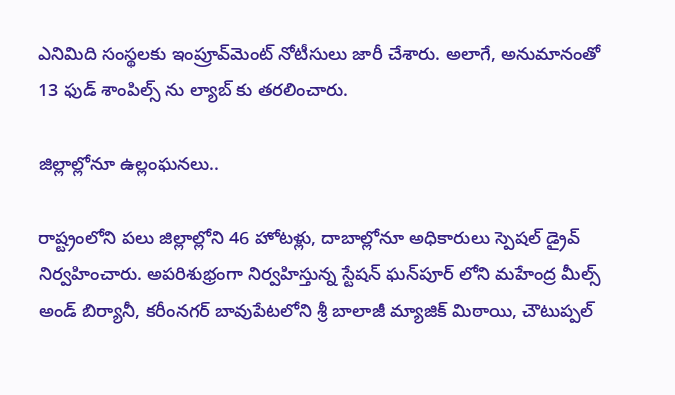ఎనిమిది సంస్థలకు ఇంప్రూవ్‌మెంట్ నోటీసులు జారీ చేశారు. అలాగే, అనుమానంతో 13 ఫుడ్ శాంపిల్స్‌ ను ల్యాబ్‌ కు తరలించారు.

జిల్లాల్లోనూ ఉల్లంఘనలు..

రాష్ట్రంలోని పలు జిల్లాల్లోని 46 హోటళ్లు, దాబాల్లోనూ అధికారులు స్పెషల్ డ్రైవ్ నిర్వహించారు. అపరిశుభ్రంగా నిర్వహిస్తున్న స్టేషన్ ఘన్‌పూర్‌ లోని మహేంద్ర మీల్స్ అండ్ బిర్యానీ, కరీంనగర్ బావుపేటలోని శ్రీ బాలాజీ మ్యాజిక్ మిఠాయి, చౌటుప్పల్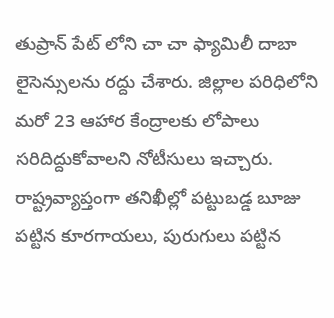తుప్రాన్‌ పేట్‌ లోని చా చా ఫ్యామిలీ దాబా లైసెన్సులను రద్దు చేశారు. జిల్లాల పరిధిలోని మరో 23 ఆహార కేంద్రాలకు లోపాలు సరిదిద్దుకోవాలని నోటీసులు ఇచ్చారు. రాష్ట్రవ్యాప్తంగా తనిఖీల్లో పట్టుబడ్డ బూజు పట్టిన కూరగాయలు, పురుగులు పట్టిన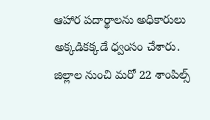ఆహార పదార్థాలను అధికారులు అక్కడికక్కడే ధ్వంసం చేశారు. జిల్లాల నుంచి మరో 22 శాంపిల్స్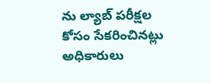ను ల్యాబ్ పరీక్షల కోసం సేకరించినట్లు అధికారులు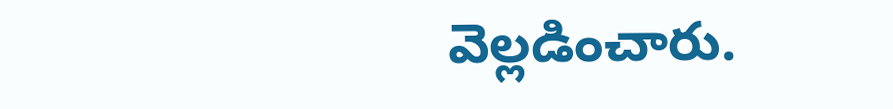వెల్లడించారు.